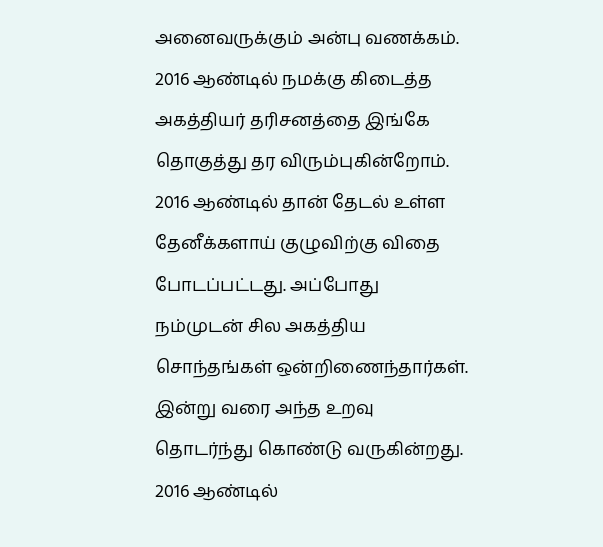அனைவருக்கும் அன்பு வணக்கம்.
2016 ஆண்டில் நமக்கு கிடைத்த அகத்தியர் தரிசனத்தை இங்கே தொகுத்து தர விரும்புகின்றோம். 2016 ஆண்டில் தான் தேடல் உள்ள தேனீக்களாய் குழுவிற்கு விதை போடப்பட்டது. அப்போது நம்முடன் சில அகத்திய சொந்தங்கள் ஒன்றிணைந்தார்கள். இன்று வரை அந்த உறவு தொடர்ந்து கொண்டு வருகின்றது. 2016 ஆண்டில்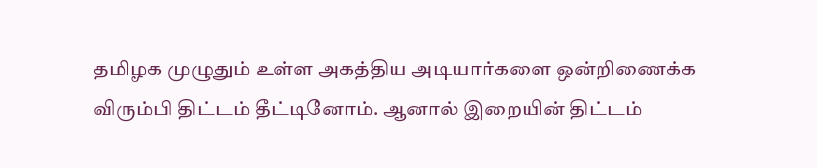தமிழக முழுதும் உள்ள அகத்திய அடியார்களை ஒன்றிணைக்க விரும்பி திட்டம் தீட்டினோம். ஆனால் இறையின் திட்டம்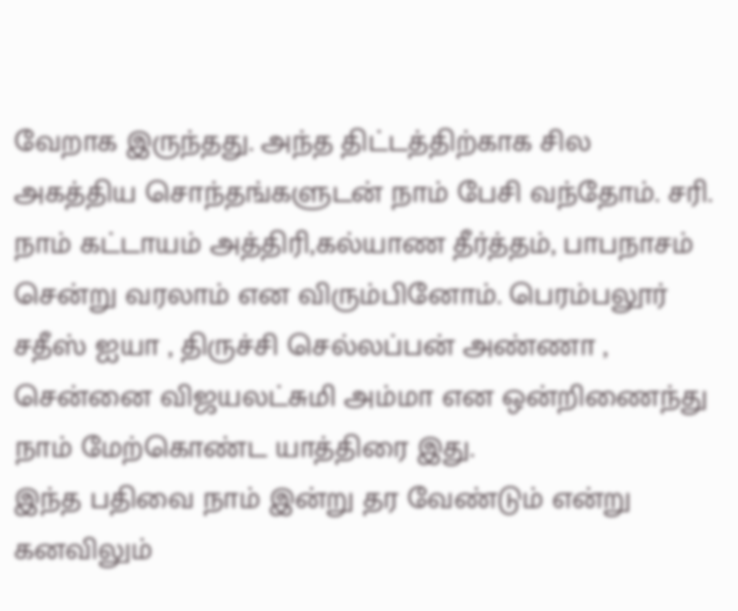வேறாக இருந்தது. அந்த திட்டத்திற்காக சில அகத்திய சொந்தங்களுடன் நாம் பேசி வந்தோம். சரி. நாம் கட்டாயம் அத்திரி,கல்யாண தீர்த்தம், பாபநாசம் சென்று வரலாம் என விரும்பினோம். பெரம்பலூர் சதீஸ் ஐயா , திருச்சி செல்லப்பன் அண்ணா , சென்னை விஜயலட்சுமி அம்மா என ஒன்றிணைந்து நாம் மேற்கொண்ட யாத்திரை இது.
இந்த பதிவை நாம் இன்று தர வேண்டும் என்று கனவிலும்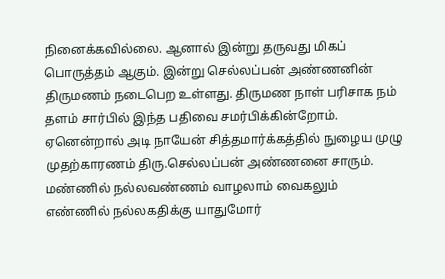நினைக்கவில்லை. ஆனால் இன்று தருவது மிகப் பொருத்தம் ஆகும். இன்று செல்லப்பன் அண்ணனின் திருமணம் நடைபெற உள்ளது. திருமண நாள் பரிசாக நம் தளம் சார்பில் இந்த பதிவை சமர்பிக்கின்றோம். ஏனென்றால் அடி நாயேன் சித்தமார்க்கத்தில் நுழைய முழு முதற்காரணம் திரு.செல்லப்பன் அண்ணனை சாரும்.
மண்ணில் நல்லவண்ணம் வாழலாம் வைகலும்
எண்ணில் நல்லகதிக்கு யாதுமோர்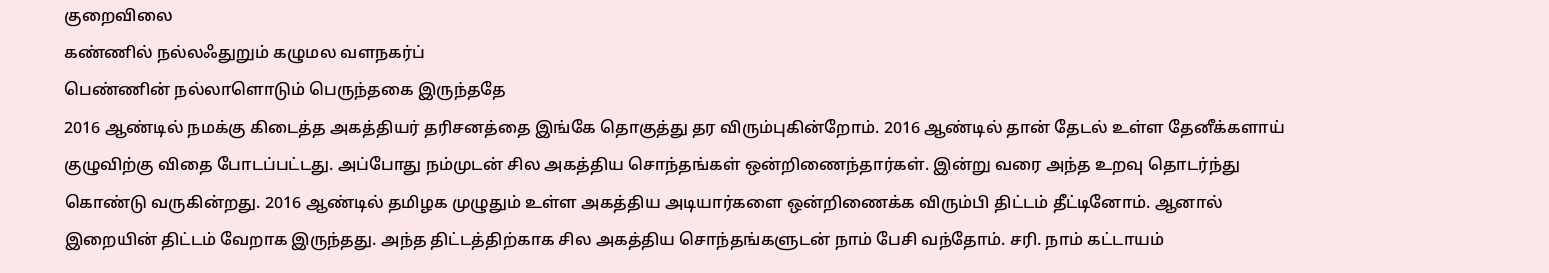குறைவிலை
கண்ணில் நல்லஃதுறும் கழுமல வளநகர்ப்
பெண்ணின் நல்லாளொடும் பெருந்தகை இருந்ததே
2016 ஆண்டில் நமக்கு கிடைத்த அகத்தியர் தரிசனத்தை இங்கே தொகுத்து தர விரும்புகின்றோம். 2016 ஆண்டில் தான் தேடல் உள்ள தேனீக்களாய் குழுவிற்கு விதை போடப்பட்டது. அப்போது நம்முடன் சில அகத்திய சொந்தங்கள் ஒன்றிணைந்தார்கள். இன்று வரை அந்த உறவு தொடர்ந்து கொண்டு வருகின்றது. 2016 ஆண்டில் தமிழக முழுதும் உள்ள அகத்திய அடியார்களை ஒன்றிணைக்க விரும்பி திட்டம் தீட்டினோம். ஆனால் இறையின் திட்டம் வேறாக இருந்தது. அந்த திட்டத்திற்காக சில அகத்திய சொந்தங்களுடன் நாம் பேசி வந்தோம். சரி. நாம் கட்டாயம்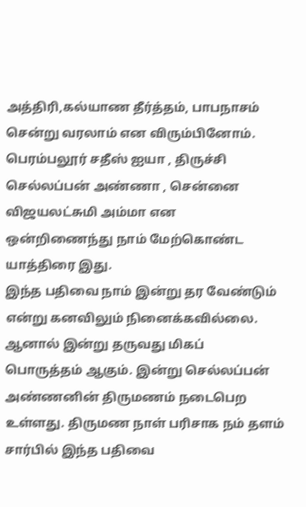அத்திரி,கல்யாண தீர்த்தம், பாபநாசம் சென்று வரலாம் என விரும்பினோம். பெரம்பலூர் சதீஸ் ஐயா , திருச்சி செல்லப்பன் அண்ணா , சென்னை விஜயலட்சுமி அம்மா என ஒன்றிணைந்து நாம் மேற்கொண்ட யாத்திரை இது.
இந்த பதிவை நாம் இன்று தர வேண்டும் என்று கனவிலும் நினைக்கவில்லை. ஆனால் இன்று தருவது மிகப் பொருத்தம் ஆகும். இன்று செல்லப்பன் அண்ணனின் திருமணம் நடைபெற உள்ளது. திருமண நாள் பரிசாக நம் தளம் சார்பில் இந்த பதிவை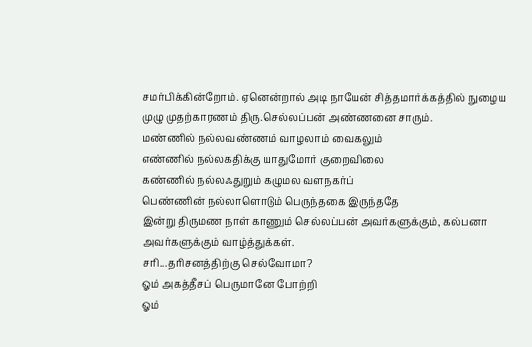சமர்பிக்கின்றோம். ஏனென்றால் அடி நாயேன் சித்தமார்க்கத்தில் நுழைய முழு முதற்காரணம் திரு.செல்லப்பன் அண்ணனை சாரும்.
மண்ணில் நல்லவண்ணம் வாழலாம் வைகலும்
எண்ணில் நல்லகதிக்கு யாதுமோர் குறைவிலை
கண்ணில் நல்லஃதுறும் கழுமல வளநகர்ப்
பெண்ணின் நல்லாளொடும் பெருந்தகை இருந்ததே
இன்று திருமண நாள் காணும் செல்லப்பன் அவர்களுக்கும், கல்பனா அவர்களுக்கும் வாழ்த்துக்கள்.
சரி...தரிசனத்திற்கு செல்வோமா?
ஓம் அகத்தீசப் பெருமானே போற்றி
ஓம்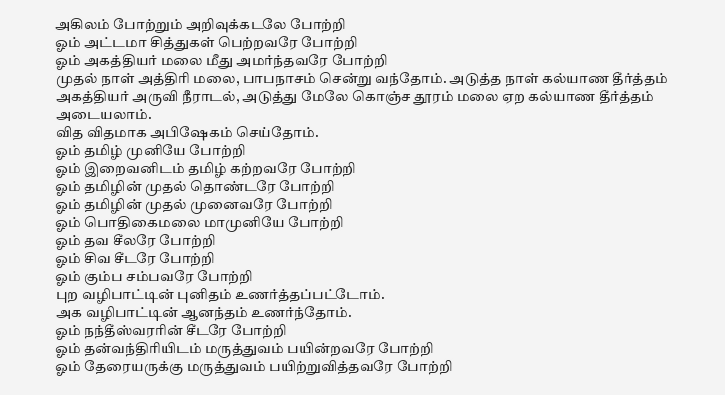அகிலம் போற்றும் அறிவுக்கடலே போற்றி
ஓம் அட்டமா சித்துகள் பெற்றவரே போற்றி
ஓம் அகத்தியர் மலை மீது அமர்ந்தவரே போற்றி
முதல் நாள் அத்திரி மலை, பாபநாசம் சென்று வந்தோம். அடுத்த நாள் கல்யாண தீர்த்தம் அகத்தியர் அருவி நீராடல், அடுத்து மேலே கொஞ்ச தூரம் மலை ஏற கல்யாண தீர்த்தம் அடையலாம்.
வித விதமாக அபிஷேகம் செய்தோம்.
ஓம் தமிழ் முனியே போற்றி
ஓம் இறைவனிடம் தமிழ் கற்றவரே போற்றி
ஓம் தமிழின் முதல் தொண்டரே போற்றி
ஓம் தமிழின் முதல் முனைவரே போற்றி
ஓம் பொதிகைமலை மாமுனியே போற்றி
ஓம் தவ சீலரே போற்றி
ஓம் சிவ சீடரே போற்றி
ஓம் கும்ப சம்பவரே போற்றி
புற வழிபாட்டின் புனிதம் உணர்த்தப்பட்டோம்.
அக வழிபாட்டின் ஆனந்தம் உணர்ந்தோம்.
ஓம் நந்தீஸ்வரரின் சீடரே போற்றி
ஓம் தன்வந்திரியிடம் மருத்துவம் பயின்றவரே போற்றி
ஓம் தேரையருக்கு மருத்துவம் பயிற்றுவித்தவரே போற்றி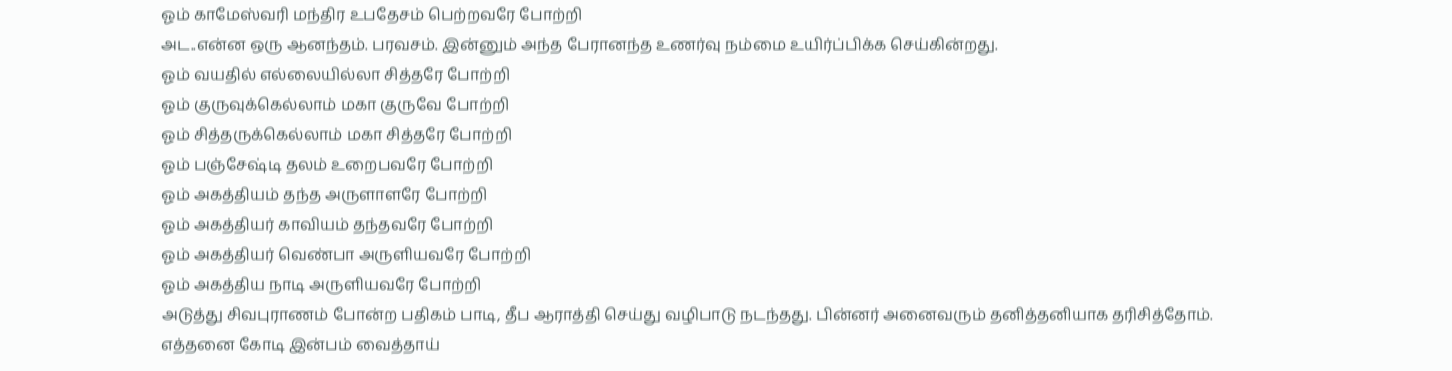ஓம் காமேஸ்வரி மந்திர உபதேசம் பெற்றவரே போற்றி
அட..என்ன ஒரு ஆனந்தம். பரவசம். இன்னும் அந்த பேரானந்த உணர்வு நம்மை உயிர்ப்பிக்க செய்கின்றது.
ஓம் வயதில் எல்லையில்லா சித்தரே போற்றி
ஓம் குருவுக்கெல்லாம் மகா குருவே போற்றி
ஓம் சித்தருக்கெல்லாம் மகா சித்தரே போற்றி
ஓம் பஞ்சேஷ்டி தலம் உறைபவரே போற்றி
ஓம் அகத்தியம் தந்த அருளாளரே போற்றி
ஓம் அகத்தியர் காவியம் தந்தவரே போற்றி
ஓம் அகத்தியர் வெண்பா அருளியவரே போற்றி
ஓம் அகத்திய நாடி அருளியவரே போற்றி
அடுத்து சிவபுராணம் போன்ற பதிகம் பாடி, தீப ஆராத்தி செய்து வழிபாடு நடந்தது. பின்னர் அனைவரும் தனித்தனியாக தரிசித்தோம்.
எத்தனை கோடி இன்பம் வைத்தாய்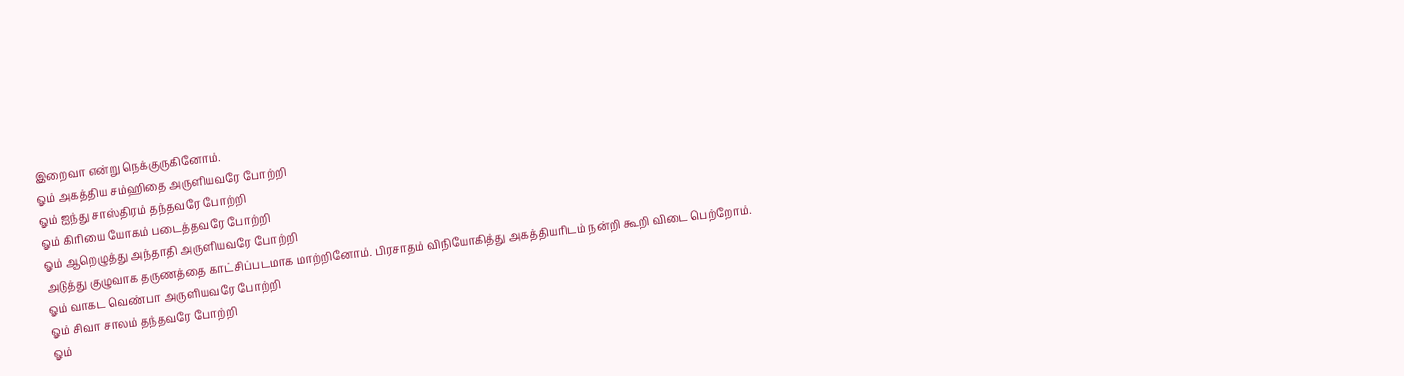இறைவா என்று நெக்குருகினோம்.
ஓம் அகத்திய சம்ஹிதை அருளியவரே போற்றி
ஓம் ஐந்து சாஸ்திரம் தந்தவரே போற்றி
ஓம் கிரியை யோகம் படைத்தவரே போற்றி
ஓம் ஆறெழுத்து அந்தாதி அருளியவரே போற்றி
அடுத்து குழுவாக தருணத்தை காட்சிப்படமாக மாற்றினோம். பிரசாதம் விநியோகித்து அகத்தியரிடம் நன்றி கூறி விடை பெற்றோம்.
ஓம் வாகட வெண்பா அருளியவரே போற்றி
ஓம் சிவா சாலம் தந்தவரே போற்றி
ஓம்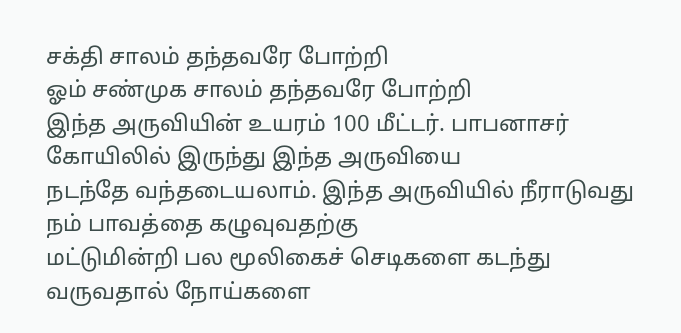சக்தி சாலம் தந்தவரே போற்றி
ஓம் சண்முக சாலம் தந்தவரே போற்றி
இந்த அருவியின் உயரம் 100 மீட்டர். பாபனாசர் கோயிலில் இருந்து இந்த அருவியை
நடந்தே வந்தடையலாம். இந்த அருவியில் நீராடுவது நம் பாவத்தை கழுவுவதற்கு
மட்டுமின்றி பல மூலிகைச் செடிகளை கடந்து வருவதால் நோய்களை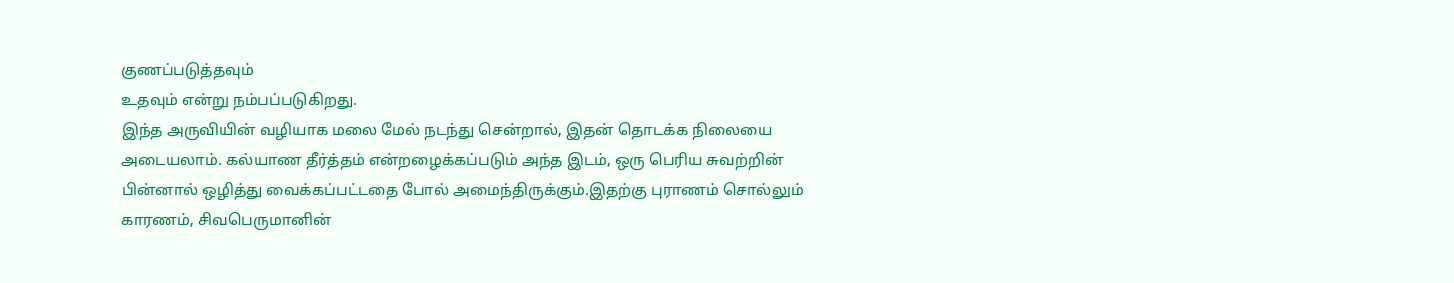குணப்படுத்தவும்
உதவும் என்று நம்பப்படுகிறது.
இந்த அருவியின் வழியாக மலை மேல் நடந்து சென்றால், இதன் தொடக்க நிலையை அடையலாம். கல்யாண தீர்த்தம் என்றழைக்கப்படும் அந்த இடம், ஒரு பெரிய சுவற்றின் பின்னால் ஒழித்து வைக்கப்பட்டதை போல் அமைந்திருக்கும்.இதற்கு புராணம் சொல்லும் காரணம், சிவபெருமானின்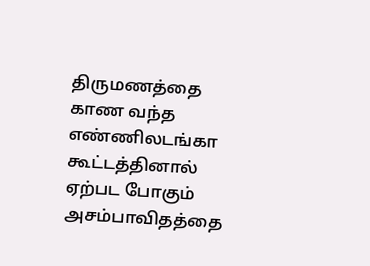திருமணத்தை காண வந்த எண்ணிலடங்கா கூட்டத்தினால் ஏற்பட போகும் அசம்பாவிதத்தை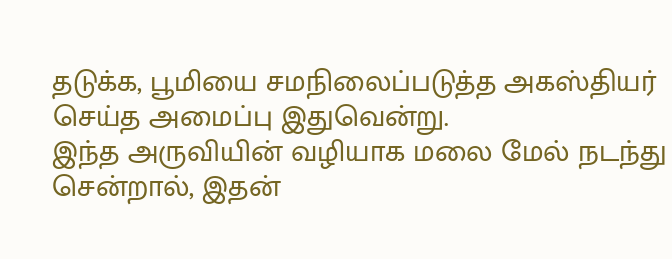தடுக்க, பூமியை சமநிலைப்படுத்த அகஸ்தியர் செய்த அமைப்பு இதுவென்று.
இந்த அருவியின் வழியாக மலை மேல் நடந்து சென்றால், இதன்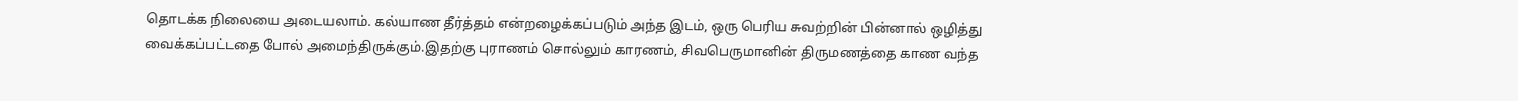தொடக்க நிலையை அடையலாம். கல்யாண தீர்த்தம் என்றழைக்கப்படும் அந்த இடம், ஒரு பெரிய சுவற்றின் பின்னால் ஒழித்து வைக்கப்பட்டதை போல் அமைந்திருக்கும்.இதற்கு புராணம் சொல்லும் காரணம், சிவபெருமானின் திருமணத்தை காண வந்த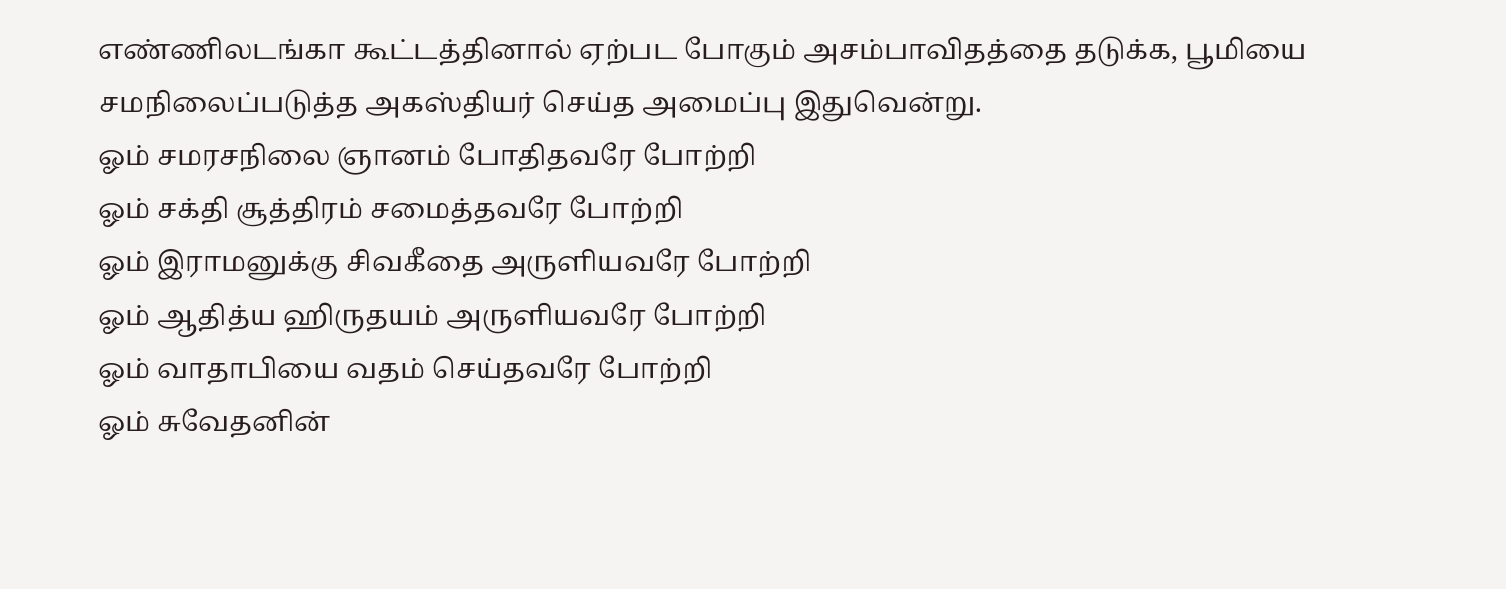எண்ணிலடங்கா கூட்டத்தினால் ஏற்பட போகும் அசம்பாவிதத்தை தடுக்க, பூமியை சமநிலைப்படுத்த அகஸ்தியர் செய்த அமைப்பு இதுவென்று.
ஓம் சமரசநிலை ஞானம் போதிதவரே போற்றி
ஓம் சக்தி சூத்திரம் சமைத்தவரே போற்றி
ஓம் இராமனுக்கு சிவகீதை அருளியவரே போற்றி
ஓம் ஆதித்ய ஹிருதயம் அருளியவரே போற்றி
ஓம் வாதாபியை வதம் செய்தவரே போற்றி
ஓம் சுவேதனின்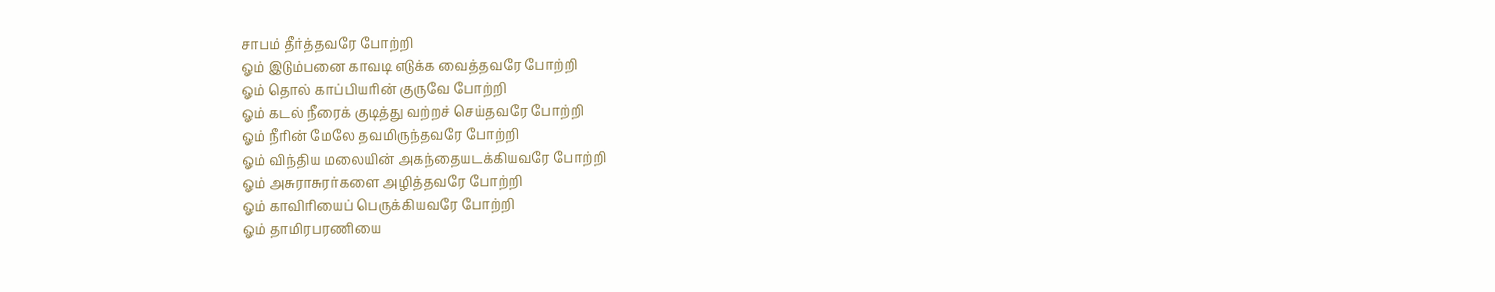சாபம் தீர்த்தவரே போற்றி
ஓம் இடும்பனை காவடி எடுக்க வைத்தவரே போற்றி
ஓம் தொல் காப்பியரின் குருவே போற்றி
ஓம் கடல் நீரைக் குடித்து வற்றச் செய்தவரே போற்றி
ஓம் நீரின் மேலே தவமிருந்தவரே போற்றி
ஓம் விந்திய மலையின் அகந்தையடக்கியவரே போற்றி
ஓம் அசுராசுரர்களை அழித்தவரே போற்றி
ஓம் காவிரியைப் பெருக்கியவரே போற்றி
ஓம் தாமிரபரணியை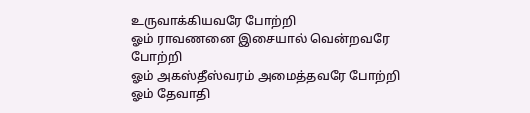உருவாக்கியவரே போற்றி
ஓம் ராவணனை இசையால் வென்றவரே போற்றி
ஓம் அகஸ்தீஸ்வரம் அமைத்தவரே போற்றி
ஓம் தேவாதி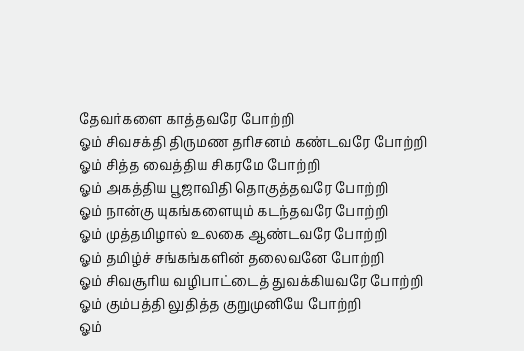தேவர்களை காத்தவரே போற்றி
ஓம் சிவசக்தி திருமண தரிசனம் கண்டவரே போற்றி
ஓம் சித்த வைத்திய சிகரமே போற்றி
ஓம் அகத்திய பூஜாவிதி தொகுத்தவரே போற்றி
ஓம் நான்கு யுகங்களையும் கடந்தவரே போற்றி
ஓம் முத்தமிழால் உலகை ஆண்டவரே போற்றி
ஓம் தமிழ்ச் சங்கங்களின் தலைவனே போற்றி
ஓம் சிவசூரிய வழிபாட்டைத் துவக்கியவரே போற்றி
ஓம் கும்பத்தி லுதித்த குறுமுனியே போற்றி
ஓம்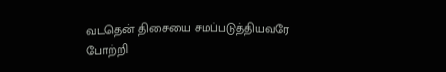வடதென் திசையை சமப்படுத்தியவரே போற்றி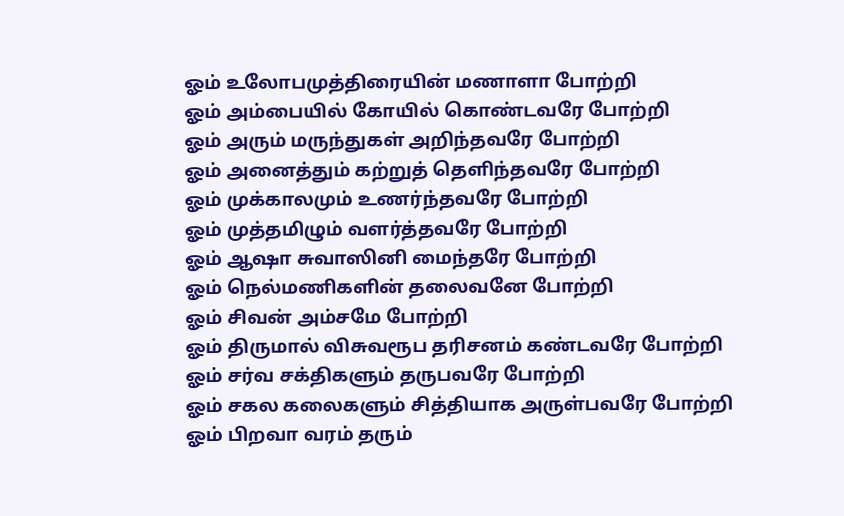ஓம் உலோபமுத்திரையின் மணாளா போற்றி
ஓம் அம்பையில் கோயில் கொண்டவரே போற்றி
ஓம் அரும் மருந்துகள் அறிந்தவரே போற்றி
ஓம் அனைத்தும் கற்றுத் தெளிந்தவரே போற்றி
ஓம் முக்காலமும் உணர்ந்தவரே போற்றி
ஓம் முத்தமிழும் வளர்த்தவரே போற்றி
ஓம் ஆஷா சுவாஸினி மைந்தரே போற்றி
ஓம் நெல்மணிகளின் தலைவனே போற்றி
ஓம் சிவன் அம்சமே போற்றி
ஓம் திருமால் விசுவரூப தரிசனம் கண்டவரே போற்றி
ஓம் சர்வ சக்திகளும் தருபவரே போற்றி
ஓம் சகல கலைகளும் சித்தியாக அருள்பவரே போற்றி
ஓம் பிறவா வரம் தரும்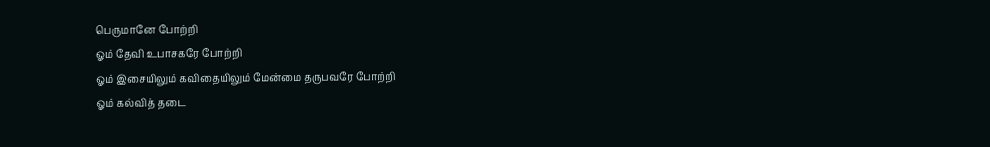பெருமானே போற்றி
ஓம் தேவி உபாசகரே போற்றி
ஓம் இசையிலும் கவிதையிலும் மேன்மை தருபவரே போற்றி
ஓம் கல்வித் தடை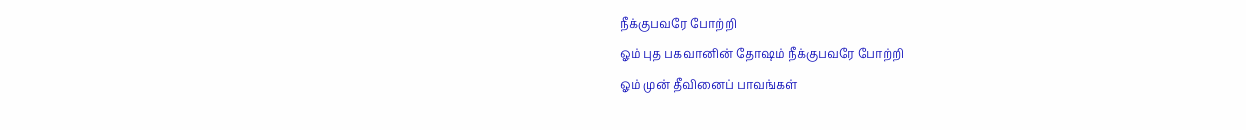நீக்குபவரே போற்றி
ஓம் புத பகவானின் தோஷம் நீக்குபவரே போற்றி
ஓம் முன் தீவினைப் பாவங்கள்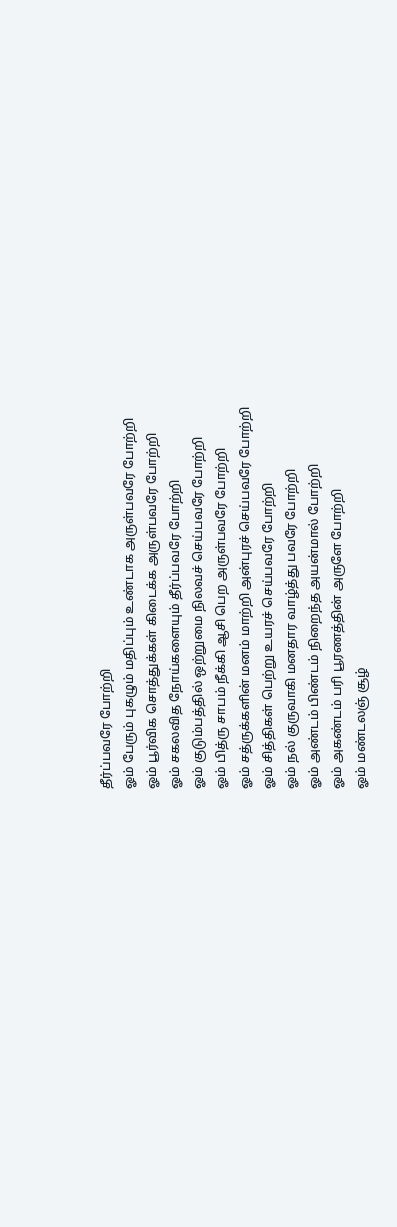தீர்ப்பவரே போற்றி
ஓம் பேரும் புகழும் மதிப்பும் உண்டாக அருள்பவரே போற்றி
ஓம் பூர்விக சொத்துக்கள் கிடைக்க அருள்பவரே போற்றி
ஓம் சகலவித நோய்களையும் தீர்ப்பவரே போற்றி
ஓம் குடும்பத்தில் ஒற்றுமை நிலவச் செய்பவரே போற்றி
ஓம் பித்ரு சாபம் நீக்கி ஆசி பெற அருள்பவரே போற்றி
ஓம் சத்ருக்களின் மனம் மாற்றி அன்புரச் செய்பவரே போற்றி
ஓம் சித்திகள் பெற்று உயரச் செய்பவரே போற்றி
ஓம் நல் குருவாகி மனதார வாழ்த்து பவரே போற்றி
ஓம் அண்டம் பிண்டம் நிறைந்த அயன்மால் போற்றி
ஓம் அகண்டம் பரி பூரணத்தின் அருளே போற்றி
ஓம் மண்டலஞ் சூழ்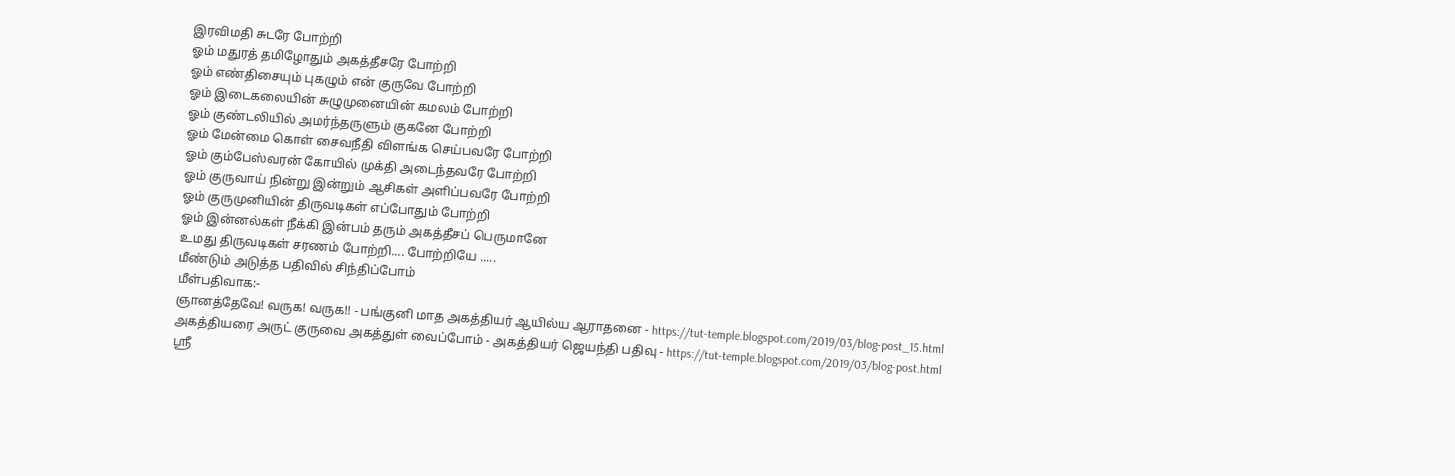இரவிமதி சுடரே போற்றி
ஓம் மதுரத் தமிழோதும் அகத்தீசரே போற்றி
ஓம் எண்திசையும் புகழும் என் குருவே போற்றி
ஓம் இடைகலையின் சுழுமுனையின் கமலம் போற்றி
ஓம் குண்டலியில் அமர்ந்தருளும் குகனே போற்றி
ஓம் மேன்மை கொள் சைவநீதி விளங்க செய்பவரே போற்றி
ஓம் கும்பேஸ்வரன் கோயில் முக்தி அடைந்தவரே போற்றி
ஓம் குருவாய் நின்று இன்றும் ஆசிகள் அளிப்பவரே போற்றி
ஓம் குருமுனியின் திருவடிகள் எப்போதும் போற்றி
ஓம் இன்னல்கள் நீக்கி இன்பம் தரும் அகத்தீசப் பெருமானே
உமது திருவடிகள் சரணம் போற்றி.... போற்றியே .....
மீண்டும் அடுத்த பதிவில் சிந்திப்போம்
மீள்பதிவாக:-
ஞானத்தேவே! வருக! வருக!! - பங்குனி மாத அகத்தியர் ஆயில்ய ஆராதனை - https://tut-temple.blogspot.com/2019/03/blog-post_15.html
அகத்தியரை அருட் குருவை அகத்துள் வைப்போம் - அகத்தியர் ஜெயந்தி பதிவு - https://tut-temple.blogspot.com/2019/03/blog-post.html
ஸ்ரீ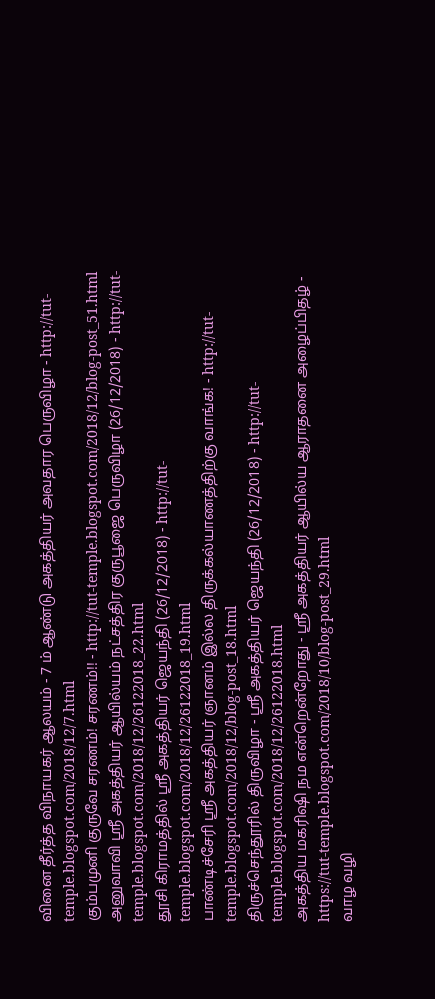வினை தீர்த்த விநாயகர் ஆலயம் - 7 ம் ஆண்டு அகத்தியர் அவதார பெருவிழா - http://tut-temple.blogspot.com/2018/12/7.html
கும்பமுனி குருவே சரணம்! சரணம்!! - http://tut-temple.blogspot.com/2018/12/blog-post_51.html
அனுவாவி ஸ்ரீ அகத்தியர் ஆயில்யம் நட்சத்திர குருபூஜை பெருவிழா (26/12/2018) - http://tut-temple.blogspot.com/2018/12/26122018_22.html
தூசி கிராமத்தில் ஸ்ரீ அகத்தியர் ஜெயந்தி (26/12/2018) - http://tut-temple.blogspot.com/2018/12/26122018_19.html
பாண்டிச்சேரி ஸ்ரீ அகத்தியர் ஞானம் இல்ல திருக்கல்யாணத்திற்கு வாங்க! - http://tut-temple.blogspot.com/2018/12/blog-post_18.html
திருச்செந்தூரில் திருவிழா - ஸ்ரீ அகத்தியர் ஜெயந்தி (26/12/2018) - http://tut-temple.blogspot.com/2018/12/26122018.html
அகத்திய மகரிஷி நம என்றென்றோது - ஸ்ரீ அகத்தியர் ஆயில்ய ஆராதனை அழைப்பிதழ் - https://tut-temple.blogspot.com/2018/10/blog-post_29.html
வாழ வழி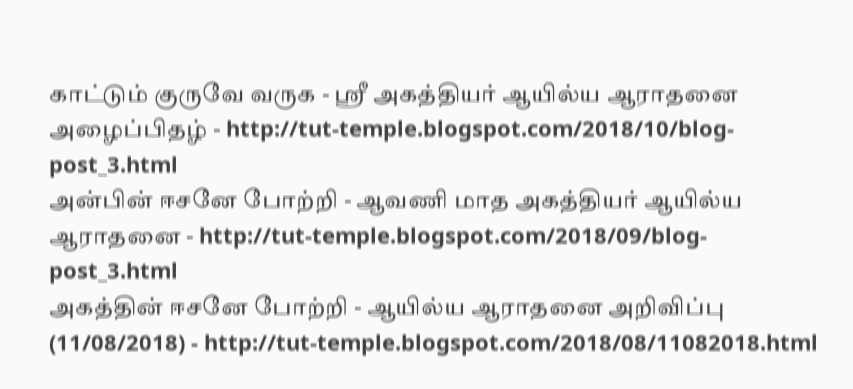காட்டும் குருவே வருக - ஸ்ரீ அகத்தியர் ஆயில்ய ஆராதனை அழைப்பிதழ் - http://tut-temple.blogspot.com/2018/10/blog-post_3.html
அன்பின் ஈசனே போற்றி - ஆவணி மாத அகத்தியர் ஆயில்ய ஆராதனை - http://tut-temple.blogspot.com/2018/09/blog-post_3.html
அகத்தின் ஈசனே போற்றி - ஆயில்ய ஆராதனை அறிவிப்பு (11/08/2018) - http://tut-temple.blogspot.com/2018/08/11082018.html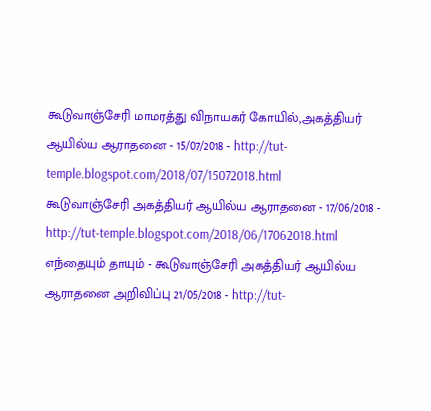கூடுவாஞ்சேரி மாமரத்து விநாயகர் கோயில்,அகத்தியர் ஆயில்ய ஆராதனை - 15/07/2018 - http://tut-temple.blogspot.com/2018/07/15072018.html
கூடுவாஞ்சேரி அகத்தியர் ஆயில்ய ஆராதனை - 17/06/2018 - http://tut-temple.blogspot.com/2018/06/17062018.html
எந்தையும் தாயும் - கூடுவாஞ்சேரி அகத்தியர் ஆயில்ய ஆராதனை அறிவிப்பு 21/05/2018 - http://tut-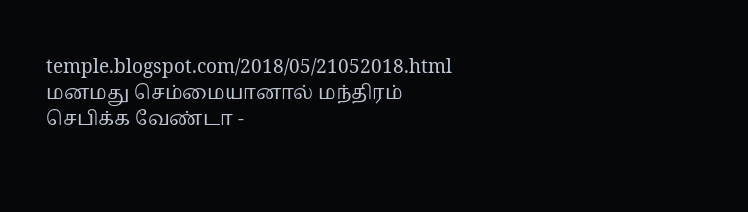temple.blogspot.com/2018/05/21052018.html
மனமது செம்மையானால் மந்திரம் செபிக்க வேண்டா -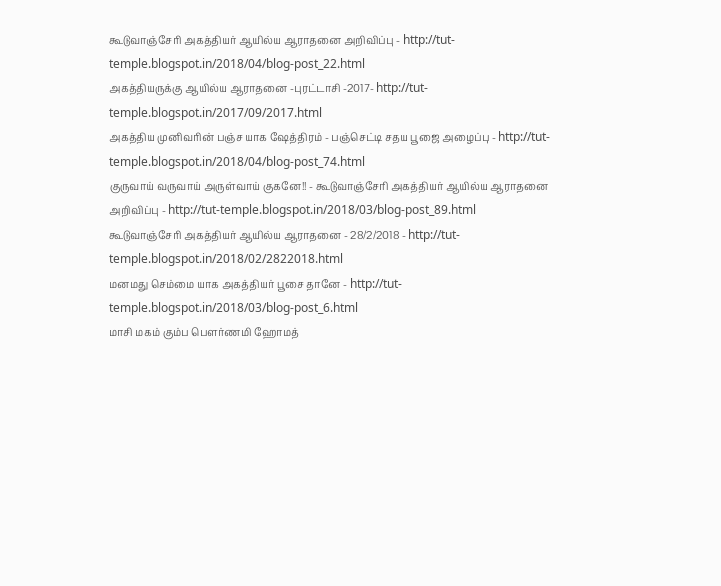கூடுவாஞ்சேரி அகத்தியர் ஆயில்ய ஆராதனை அறிவிப்பு - http://tut-temple.blogspot.in/2018/04/blog-post_22.html
அகத்தியருக்கு ஆயில்ய ஆராதனை -புரட்டாசி -2017- http://tut-temple.blogspot.in/2017/09/2017.html
அகத்திய முனிவரின் பஞ்ச யாக ஷேத்திரம் - பஞ்செட்டி சதய பூஜை அழைப்பு - http://tut-temple.blogspot.in/2018/04/blog-post_74.html
குருவாய் வருவாய் அருள்வாய் குகனே!! - கூடுவாஞ்சேரி அகத்தியர் ஆயில்ய ஆராதனை அறிவிப்பு - http://tut-temple.blogspot.in/2018/03/blog-post_89.html
கூடுவாஞ்சேரி அகத்தியர் ஆயில்ய ஆராதனை - 28/2/2018 - http://tut-temple.blogspot.in/2018/02/2822018.html
மனமது செம்மை யாக அகத்தியர் பூசை தானே - http://tut-temple.blogspot.in/2018/03/blog-post_6.html
மாசி மகம் கும்ப பௌர்ணமி ஹோமத்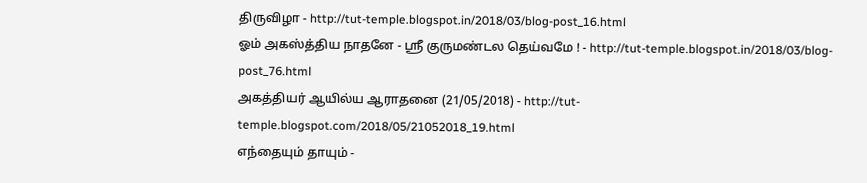திருவிழா - http://tut-temple.blogspot.in/2018/03/blog-post_16.html
ஓம் அகஸ்த்திய நாதனே - ஸ்ரீ குருமண்டல தெய்வமே ! - http://tut-temple.blogspot.in/2018/03/blog-post_76.html
அகத்தியர் ஆயில்ய ஆராதனை (21/05/2018) - http://tut-temple.blogspot.com/2018/05/21052018_19.html
எந்தையும் தாயும் -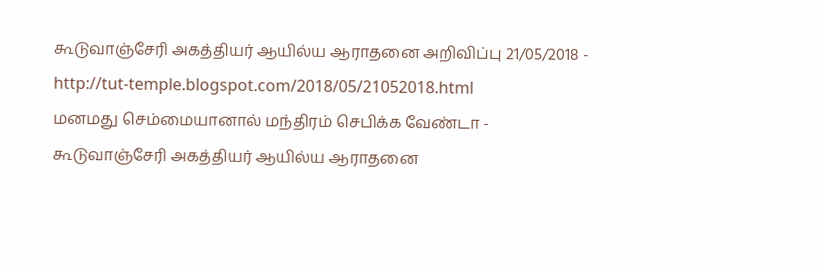கூடுவாஞ்சேரி அகத்தியர் ஆயில்ய ஆராதனை அறிவிப்பு 21/05/2018 - http://tut-temple.blogspot.com/2018/05/21052018.html
மனமது செம்மையானால் மந்திரம் செபிக்க வேண்டா - கூடுவாஞ்சேரி அகத்தியர் ஆயில்ய ஆராதனை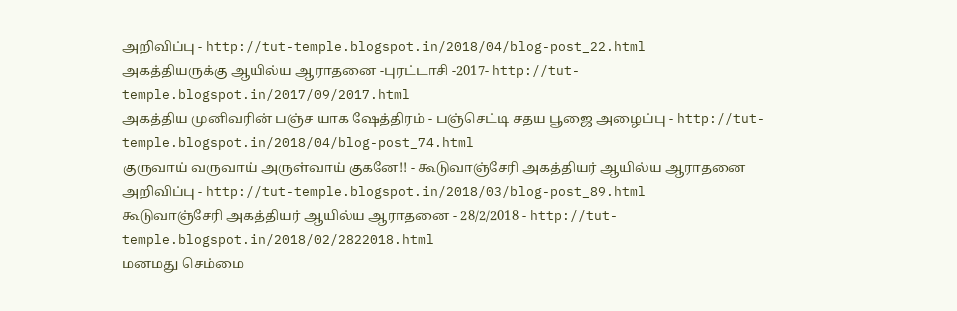அறிவிப்பு - http://tut-temple.blogspot.in/2018/04/blog-post_22.html
அகத்தியருக்கு ஆயில்ய ஆராதனை -புரட்டாசி -2017- http://tut-temple.blogspot.in/2017/09/2017.html
அகத்திய முனிவரின் பஞ்ச யாக ஷேத்திரம் - பஞ்செட்டி சதய பூஜை அழைப்பு - http://tut-temple.blogspot.in/2018/04/blog-post_74.html
குருவாய் வருவாய் அருள்வாய் குகனே!! - கூடுவாஞ்சேரி அகத்தியர் ஆயில்ய ஆராதனை அறிவிப்பு - http://tut-temple.blogspot.in/2018/03/blog-post_89.html
கூடுவாஞ்சேரி அகத்தியர் ஆயில்ய ஆராதனை - 28/2/2018 - http://tut-temple.blogspot.in/2018/02/2822018.html
மனமது செம்மை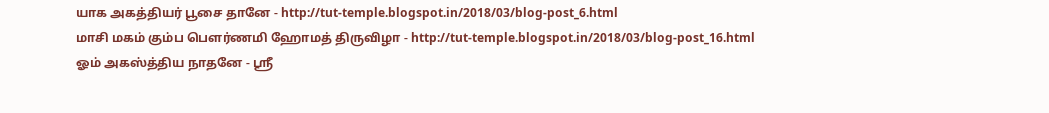யாக அகத்தியர் பூசை தானே - http://tut-temple.blogspot.in/2018/03/blog-post_6.html
மாசி மகம் கும்ப பௌர்ணமி ஹோமத் திருவிழா - http://tut-temple.blogspot.in/2018/03/blog-post_16.html
ஓம் அகஸ்த்திய நாதனே - ஸ்ரீ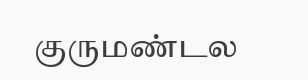குருமண்டல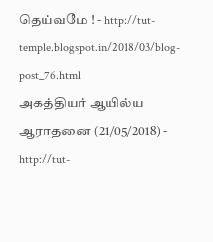தெய்வமே ! - http://tut-temple.blogspot.in/2018/03/blog-post_76.html
அகத்தியர் ஆயில்ய ஆராதனை (21/05/2018) - http://tut-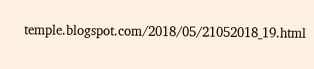temple.blogspot.com/2018/05/21052018_19.html